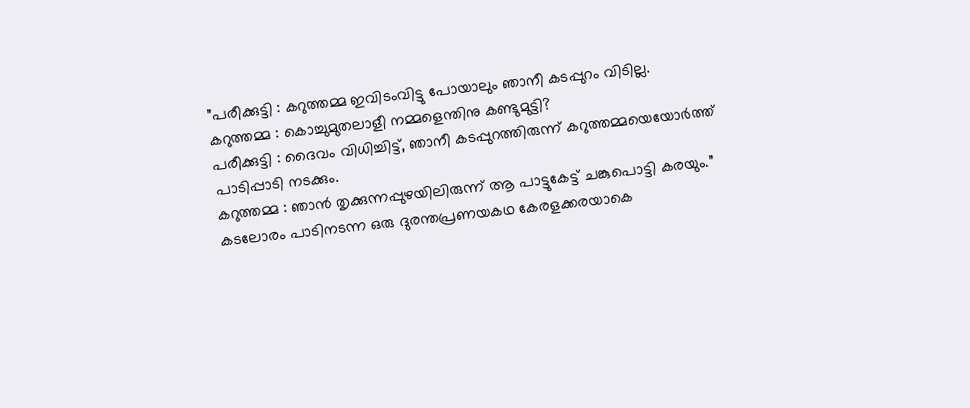”പരീക്കുട്ടി : കറുത്തമ്മ ഇവിടംവിട്ടു പോയാലും ഞാനീ കടപ്പുറം വിടില്ല.
കറുത്തമ്മ : കൊച്ചുമുതലാളീ നമ്മളെന്തിനു കണ്ടുമുട്ടി?
പരീക്കുട്ടി : ദൈവം വിധിച്ചിട്ട്, ഞാനീ കടപ്പുറത്തിരുന്ന് കറുത്തമ്മയെയോർത്ത് പാടിപ്പാടി നടക്കും.
കറുത്തമ്മ : ഞാൻ തൃക്കുന്നപ്പുഴയിലിരുന്ന് ആ പാട്ടുകേട്ട് ചങ്കുപൊട്ടി കരയും.”
കടലോരം പാടിനടന്ന ഒരു ദുരന്തപ്രണയകഥ കേരളക്കരയാകെ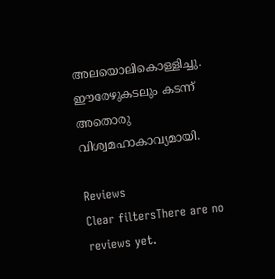അലയൊലികൊള്ളിച്ചു. ഈരേഴുകടലും കടന്ന് അതൊരു വിശ്വമഹാകാവ്യമായി.

Reviews
Clear filtersThere are no reviews yet.